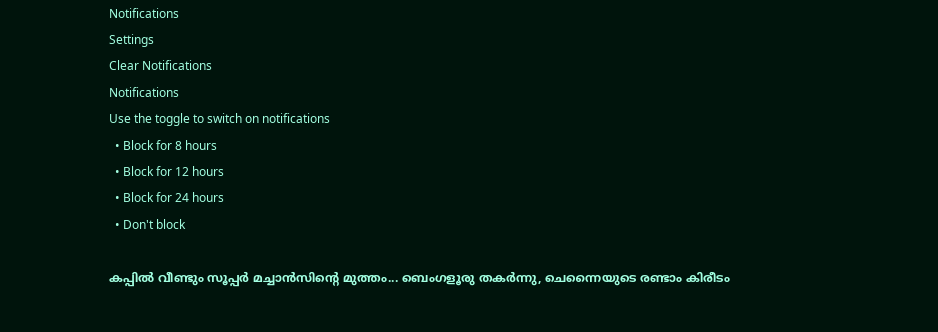Notifications
Settings
Clear Notifications
Notifications
Use the toggle to switch on notifications
  • Block for 8 hours
  • Block for 12 hours
  • Block for 24 hours
  • Don't block

കപ്പില്‍ വീണ്ടും സൂപ്പര്‍ മച്ചാന്‍സിന്റെ മുത്തം... ബെംഗളൂരു തകര്‍ന്നു, ചെന്നൈയുടെ രണ്ടാം കിരീടം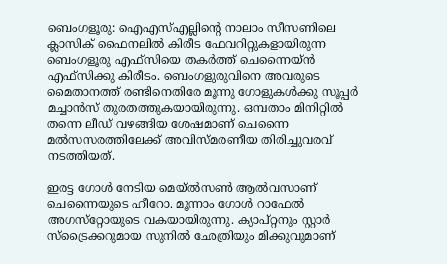ബെംഗളൂരു: ഐഎസ്എല്ലിന്റെ നാലാം സീസണിലെ ക്ലാസിക് ഫൈനലില്‍ കിരീട ഫേവറിറ്റുകളായിരുന്ന ബെംഗളൂരു എഫ്‌സിയെ തകര്‍ത്ത് ചെന്നൈയ്ന്‍ എഫ്‌സിക്കു കിരീടം. ബെംഗളുരുവിനെ അവരുടെ മൈതാനത്ത് രണ്ടിനെതിരേ മൂന്നു ഗോളുകള്‍ക്കു സൂപ്പര്‍ മച്ചാന്‍സ് തുരതത്തുകയായിരുന്നു. ഒമ്പതാം മിനിറ്റില്‍ തന്നെ ലീഡ് വഴങ്ങിയ ശേഷമാണ് ചെന്നൈ മല്‍സസരത്തിലേക്ക് അവിസ്മരണീയ തിരിച്ചുവരവ് നടത്തിയത്.

ഇരട്ട ഗോള്‍ നേടിയ മെയ്ല്‍സണ്‍ ആല്‍വസാണ് ചെന്നൈയുടെ ഹീറോ. മൂന്നാം ഗോള്‍ റാഫേല്‍ അഗസ്‌റ്റോയുടെ വകയായിരുന്നു. ക്യാപ്റ്റനും സ്റ്റാര്‍ സ്‌ട്രൈക്കറുമായ സുനില്‍ ഛേത്രിയും മിക്കുവുമാണ്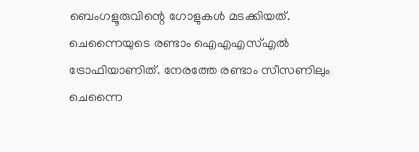ബെംഗളൂരുവിന്റെ ഗോളുകള്‍ മടക്കിയത്.
ചെന്നൈയുടെ രണ്ടാം ഐഎഎസ്എല്‍ ട്രോഫിയാണിത്. നേരത്തേ രണ്ടാം സീസണിലും ചെന്നൈ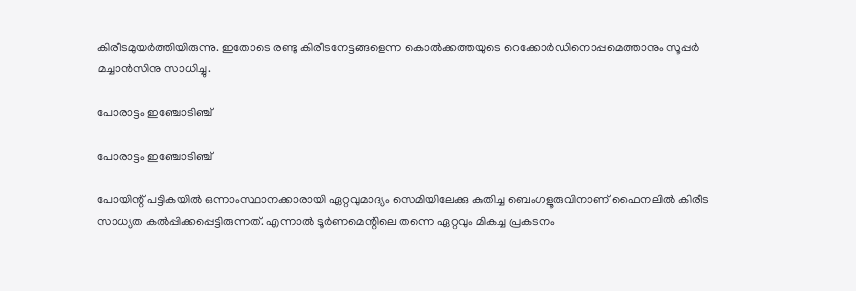കിരീടമുയര്‍ത്തിയിരുന്നു. ഇതോടെ രണ്ടു കിരീടനേട്ടങ്ങളെന്ന കൊല്‍ക്കത്തയുടെ റെക്കോര്‍ഡിനൊപ്പമെത്താനും സൂപ്പര്‍ മച്ചാന്‍സിനു സാധിച്ചു.

പോരാട്ടം ഇഞ്ചോടിഞ്ച്

പോരാട്ടം ഇഞ്ചോടിഞ്ച്

പോയിന്റ് പട്ടികയില്‍ ഒന്നാംസ്ഥാനക്കാരായി ഏറ്റവുമാദ്യം സെമിയിലേക്കു കുതിച്ച ബെംഗളൂരുവിനാണ് ഫൈനലില്‍ കിരീട സാധ്യത കല്‍പ്പിക്കപ്പെട്ടിരുന്നത്. എന്നാല്‍ ടൂര്‍ണമെന്റിലെ തന്നെ ഏറ്റവും മികച്ച പ്രകടനം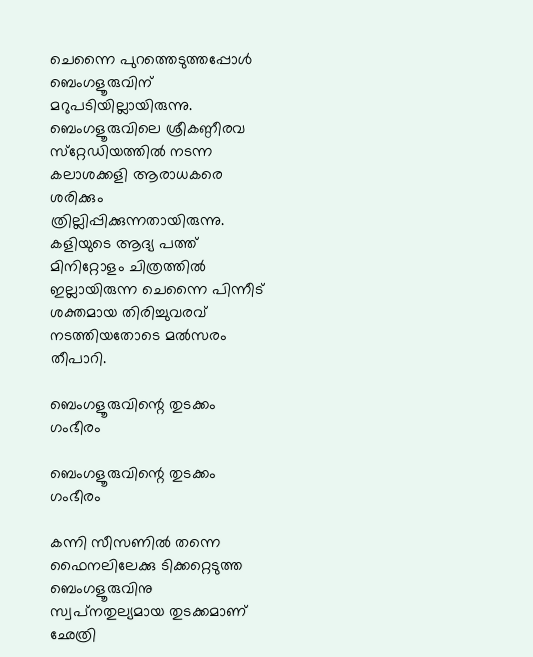ചെന്നൈ പുറത്തെടുത്തപ്പോള്‍ ബെംഗളൂരുവിന് മറുപടിയില്ലായിരുന്നു. ബെംഗളൂരുവിലെ ശ്രീകണ്ഠീരവ സ്‌റ്റേഡിയത്തില്‍ നടന്ന കലാശക്കളി ആരാധകരെ ശരിക്കും ത്രില്ലിപ്പിക്കുന്നതായിരുന്നു. കളിയുടെ ആദ്യ പത്ത് മിനിറ്റോളം ചിത്രത്തില്‍ ഇല്ലായിരുന്ന ചെന്നൈ പിന്നീട് ശക്തമായ തിരിച്ചുവരവ് നടത്തിയതോടെ മല്‍സരം തീപാറി.

ബെംഗളൂരുവിന്റെ തുടക്കം ഗംഭീരം

ബെംഗളൂരുവിന്റെ തുടക്കം ഗംഭീരം

കന്നി സീസണില്‍ തന്നെ ഫൈനലിലേക്കു ടിക്കറ്റെടുത്ത ബെംഗളൂരുവിനു സ്വപ്‌നതുല്യമായ തുടക്കമാണ് ഛേത്രി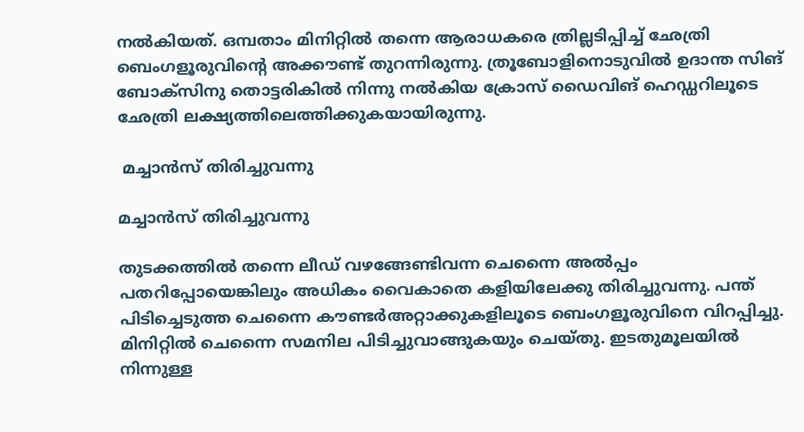നല്‍കിയത്. ഒമ്പതാം മിനിറ്റില്‍ തന്നെ ആരാധകരെ ത്രില്ലടിപ്പിച്ച് ഛേത്രി ബെംഗളൂരുവിന്റെ അക്കൗണ്ട് തുറന്നിരുന്നു. ത്രൂബോളിനൊടുവില്‍ ഉദാന്ത സിങ് ബോക്‌സിനു തൊട്ടരികില്‍ നിന്നു നല്‍കിയ ക്രോസ് ഡൈവിങ് ഹെഡ്ഡറിലൂടെ ഛേത്രി ലക്ഷ്യത്തിലെത്തിക്കുകയായിരുന്നു.

 മച്ചാന്‍സ് തിരിച്ചുവന്നു

മച്ചാന്‍സ് തിരിച്ചുവന്നു

തുടക്കത്തില്‍ തന്നെ ലീഡ് വഴങ്ങേണ്ടിവന്ന ചെന്നൈ അല്‍പ്പം പതറിപ്പോയെങ്കിലും അധികം വൈകാതെ കളിയിലേക്കു തിരിച്ചുവന്നു. പന്ത് പിടിച്ചെടുത്ത ചെന്നൈ കൗണ്ടര്‍അറ്റാക്കുകളിലൂടെ ബെംഗളൂരുവിനെ വിറപ്പിച്ചു. മിനിറ്റില്‍ ചെന്നൈ സമനില പിടിച്ചുവാങ്ങുകയും ചെയ്തു. ഇടതുമൂലയില്‍ നിന്നുള്ള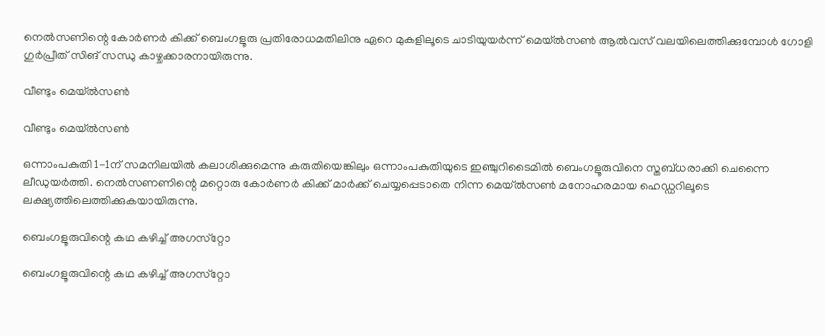നെല്‍സണിന്റെ കോര്‍ണര്‍ കിക്ക് ബെംഗളൂരു പ്രതിരോധമതിലിനു ഏറെ മുകളിലൂടെ ചാടിയുയര്‍ന്ന് മെയ്ല്‍സണ്‍ ആല്‍വസ് വലയിലെത്തിക്കുമ്പോള്‍ ഗോളി ഗുര്‍പ്രീത് സിങ് സന്ധു കാഴ്ചക്കാരനായിരുന്നു.

വീണ്ടും മെയ്ല്‍സണ്‍

വീണ്ടും മെയ്ല്‍സണ്‍

ഒന്നാംപകുതി 1-1ന് സമനിലയില്‍ കലാശിക്കുമെന്നു കരുതിയെങ്കിലും ഒന്നാംപകുതിയുടെ ഇഞ്ചുറിടൈമില്‍ ബെംഗളൂരുവിനെ സ്തബ്ധരാക്കി ചെന്നൈ ലീഡുയര്‍ത്തി. നെല്‍സണണിന്റെ മറ്റൊരു കോര്‍ണര്‍ കിക്ക് മാര്‍ക്ക് ചെയ്യപ്പെടാതെ നിന്ന മെയ്ല്‍സണ്‍ മനോഹരമായ ഹെഡ്ഡറിലൂടെ ലക്ഷ്യത്തിലെത്തിക്കുകയായിരുന്നു.

ബെംഗളൂരുവിന്റെ കഥ കഴിച്ച് അഗസ്‌റ്റോ

ബെംഗളൂരുവിന്റെ കഥ കഴിച്ച് അഗസ്‌റ്റോ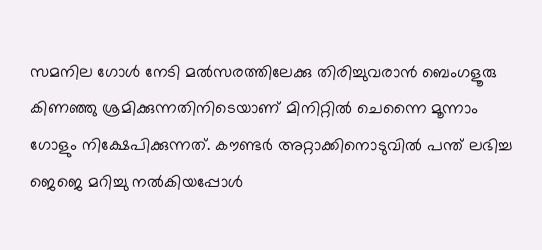സമനില ഗോള്‍ നേടി മല്‍സരത്തിലേക്കു തിരിച്ചുവരാന്‍ ബെംഗളൂരു കിണഞ്ഞു ശ്രമിക്കുന്നതിനിടെയാണ് മിനിറ്റില്‍ ചെന്നൈ മൂന്നാം ഗോളും നിക്ഷേപിക്കുന്നത്. കൗണ്ടര്‍ അറ്റാക്കിനൊടുവില്‍ പന്ത് ലഭിച്ച ജെജെ മറിച്ചു നല്‍കിയപ്പോള്‍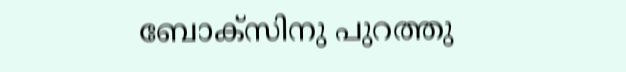ബോക്‌സിനു പുറത്തു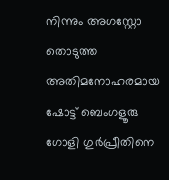നിന്നും അഗസ്റ്റോ തൊടുത്ത അതിമനോഹരമായ ഷോട്ട് ബെംഗളൂരു ഗോളി ഗുര്‍പ്രീതിനെ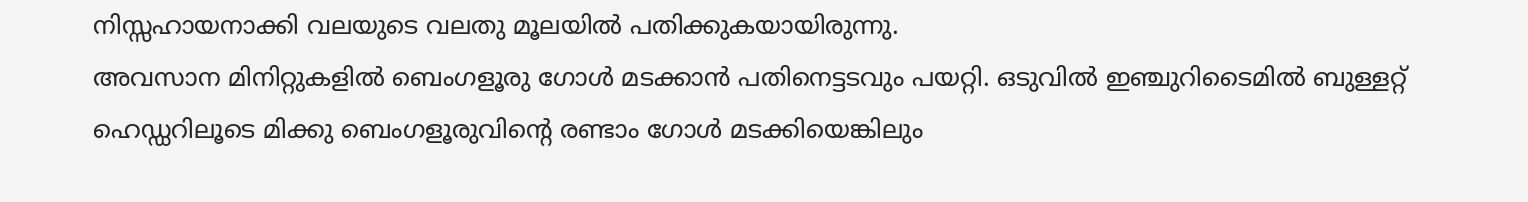നിസ്സഹായനാക്കി വലയുടെ വലതു മൂലയില്‍ പതിക്കുകയായിരുന്നു.
അവസാന മിനിറ്റുകളില്‍ ബെംഗളൂരു ഗോള്‍ മടക്കാന്‍ പതിനെട്ടടവും പയറ്റി. ഒടുവില്‍ ഇഞ്ചുറിടൈമില്‍ ബുള്ളറ്റ് ഹെഡ്ഡറിലൂടെ മിക്കു ബെംഗളൂരുവിന്റെ രണ്ടാം ഗോള്‍ മടക്കിയെങ്കിലും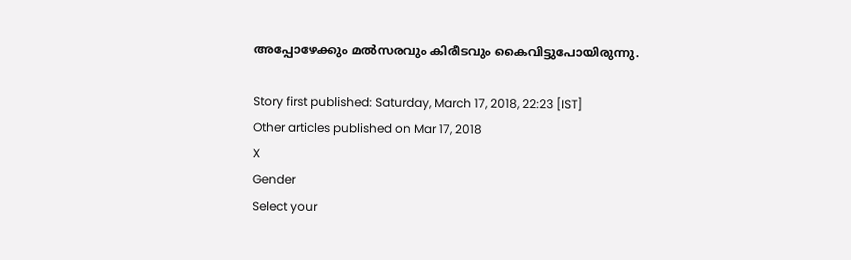അപ്പോഴേക്കും മല്‍സരവും കിരീടവും കൈവിട്ടുപോയിരുന്നു.

Story first published: Saturday, March 17, 2018, 22:23 [IST]
Other articles published on Mar 17, 2018
X
Gender
Select your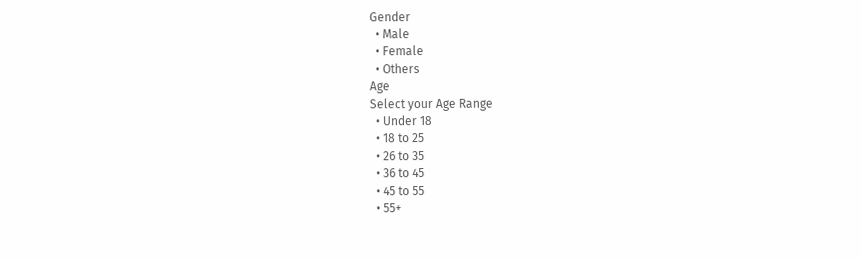Gender
  • Male
  • Female
  • Others
Age
Select your Age Range
  • Under 18
  • 18 to 25
  • 26 to 35
  • 36 to 45
  • 45 to 55
  • 55+